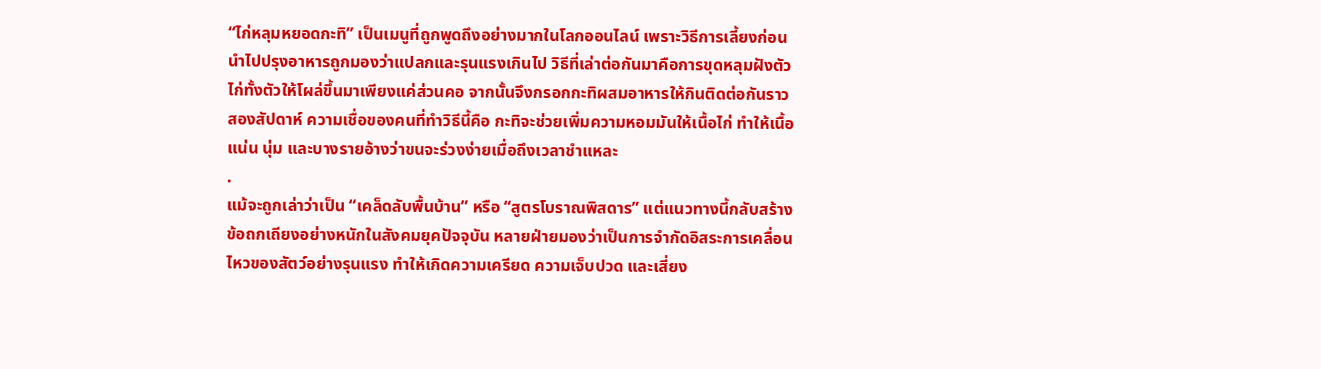“ไก่หลุมหยอดกะทิ” เป็นเมนูที่ถูกพูดถึงอย่างมากในโลกออนไลน์ เพราะวิธีการเลี้ยงก่อนนำไปปรุงอาหารถูกมองว่าแปลกและรุนแรงเกินไป วิธีที่เล่าต่อกันมาคือการขุดหลุมฝังตัวไก่ทั้งตัวให้โผล่ขึ้นมาเพียงแค่ส่วนคอ จากนั้นจึงกรอกกะทิผสมอาหารให้กินติดต่อกันราวสองสัปดาห์ ความเชื่อของคนที่ทำวิธีนี้คือ กะทิจะช่วยเพิ่มความหอมมันให้เนื้อไก่ ทำให้เนื้อแน่น นุ่ม และบางรายอ้างว่าขนจะร่วงง่ายเมื่อถึงเวลาชำแหละ
.
แม้จะถูกเล่าว่าเป็น “เคล็ดลับพื้นบ้าน” หรือ “สูตรโบราณพิสดาร” แต่แนวทางนี้กลับสร้างข้อถกเถียงอย่างหนักในสังคมยุคปัจจุบัน หลายฝ่ายมองว่าเป็นการจำกัดอิสระการเคลื่อนไหวของสัตว์อย่างรุนแรง ทำให้เกิดความเครียด ความเจ็บปวด และเสี่ยง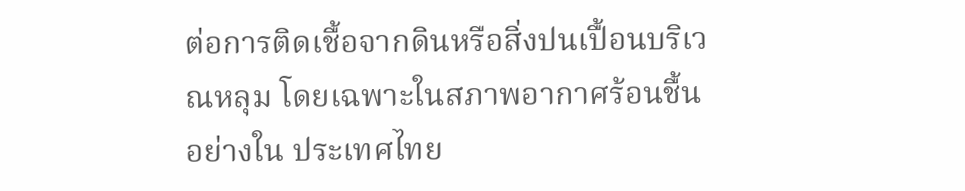ต่อการติดเชื้อจากดินหรือสิ่งปนเปื้อนบริเวณหลุม โดยเฉพาะในสภาพอากาศร้อนชื้นอย่างใน ประเทศไทย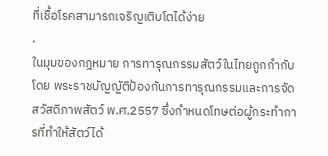ที่เชื้อโรคสามารถเจริญเติบโตได้ง่าย
.
ในมุมของกฎหมาย การทารุณกรรมสัตว์ในไทยถูกกำกับโดย พระราชบัญญัติป้องกันการทารุณกรรมและการจัดสวัสดิภาพสัตว์ พ.ศ.2557 ซึ่งกำหนดโทษต่อผู้กระทำการที่ทำให้สัตว์ได้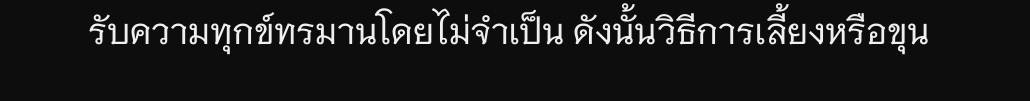รับความทุกข์ทรมานโดยไม่จำเป็น ดังนั้นวิธีการเลี้ยงหรือขุน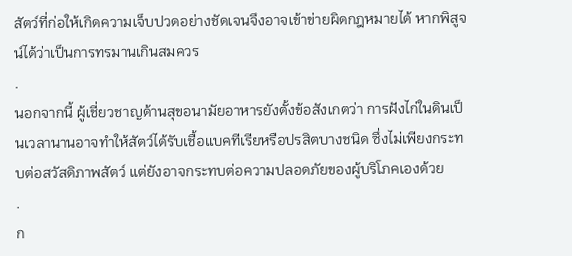สัตว์ที่ก่อให้เกิดความเจ็บปวดอย่างชัดเจนจึงอาจเข้าข่ายผิดกฎหมายได้ หากพิสูจน์ได้ว่าเป็นการทรมานเกินสมควร
.
นอกจากนี้ ผู้เชี่ยวชาญด้านสุขอนามัยอาหารยังตั้งข้อสังเกตว่า การฝังไก่ในดินเป็นเวลานานอาจทำให้สัตว์ได้รับเชื้อแบคทีเรียหรือปรสิตบางชนิด ซึ่งไม่เพียงกระทบต่อสวัสดิภาพสัตว์ แต่ยังอาจกระทบต่อความปลอดภัยของผู้บริโภคเองด้วย
.
ก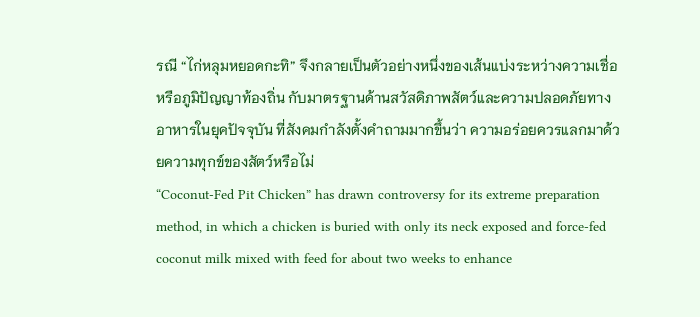รณี “ไก่หลุมหยอดกะทิ” จึงกลายเป็นตัวอย่างหนึ่งของเส้นแบ่งระหว่างความเชื่อหรือภูมิปัญญาท้องถิ่น กับมาตรฐานด้านสวัสดิภาพสัตว์และความปลอดภัยทางอาหารในยุคปัจจุบัน ที่สังคมกำลังตั้งคำถามมากขึ้นว่า ความอร่อยควรแลกมาด้วยความทุกข์ของสัตว์หรือไม่
“Coconut-Fed Pit Chicken” has drawn controversy for its extreme preparation method, in which a chicken is buried with only its neck exposed and force-fed coconut milk mixed with feed for about two weeks to enhance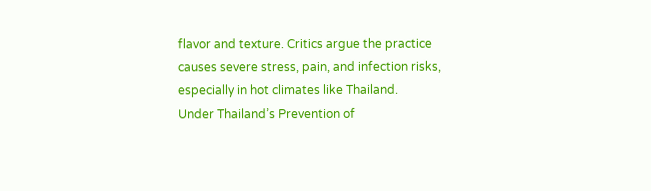flavor and texture. Critics argue the practice causes severe stress, pain, and infection risks, especially in hot climates like Thailand.
Under Thailand’s Prevention of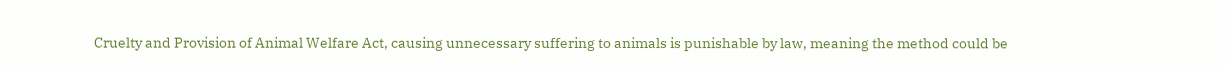Cruelty and Provision of Animal Welfare Act, causing unnecessary suffering to animals is punishable by law, meaning the method could be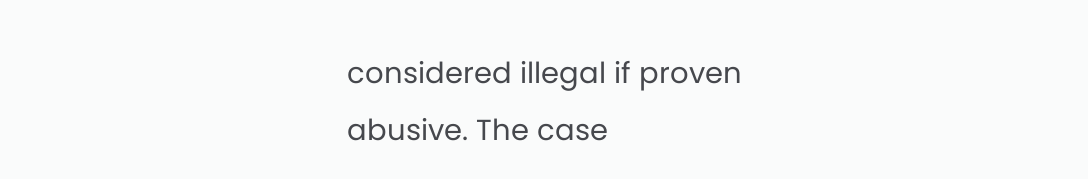considered illegal if proven abusive. The case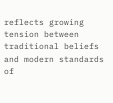reflects growing tension between traditional beliefs and modern standards of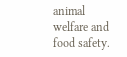animal welfare and food safety.